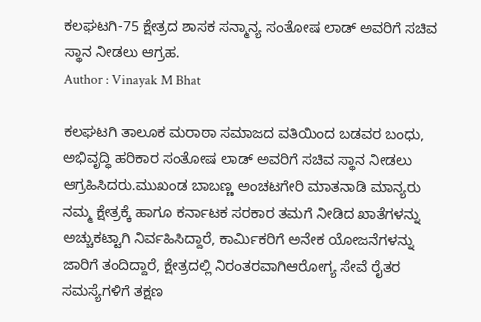ಕಲಘಟಗಿ-75 ಕ್ಷೇತ್ರದ ಶಾಸಕ ಸನ್ಮಾನ್ಯ ಸಂತೋಷ ಲಾಡ್ ಅವರಿಗೆ ಸಚಿವ ಸ್ಥಾನ ನೀಡಲು ಆಗ್ರಹ.
Author : Vinayak M Bhat

ಕಲಘಟಗಿ ತಾಲೂಕ ಮರಾಠಾ ಸಮಾಜದ ವತಿಯಿಂದ ಬಡವರ ಬಂಧು, ಅಭಿವೃದ್ಧಿ ಹರಿಕಾರ ಸಂತೋಷ ಲಾಡ್ ಅವರಿಗೆ ಸಚಿವ ಸ್ಥಾನ ನೀಡಲು ಆಗ್ರಹಿಸಿದರು.ಮುಖಂಡ ಬಾಬಣ್ಣ ಅಂಚಟಗೇರಿ ಮಾತನಾಡಿ ಮಾನ್ಯರು ನಮ್ಮ ಕ್ಷೇತ್ರಕ್ಕೆ ಹಾಗೂ ಕರ್ನಾಟಕ ಸರಕಾರ ತಮಗೆ ನೀಡಿದ ಖಾತೆಗಳನ್ನು ಅಚ್ಚುಕಟ್ಟಾಗಿ ನಿರ್ವಹಿಸಿದ್ದಾರೆ, ಕಾರ್ಮಿಕರಿಗೆ ಅನೇಕ ಯೋಜನೆಗಳನ್ನು ಜಾರಿಗೆ ತಂದಿದ್ದಾರೆ, ಕ್ಷೇತ್ರದಲ್ಲಿ ನಿರಂತರವಾಗಿಆರೋಗ್ಯ ಸೇವೆ ರೈತರ ಸಮಸ್ಯೆಗಳಿಗೆ ತಕ್ಷಣ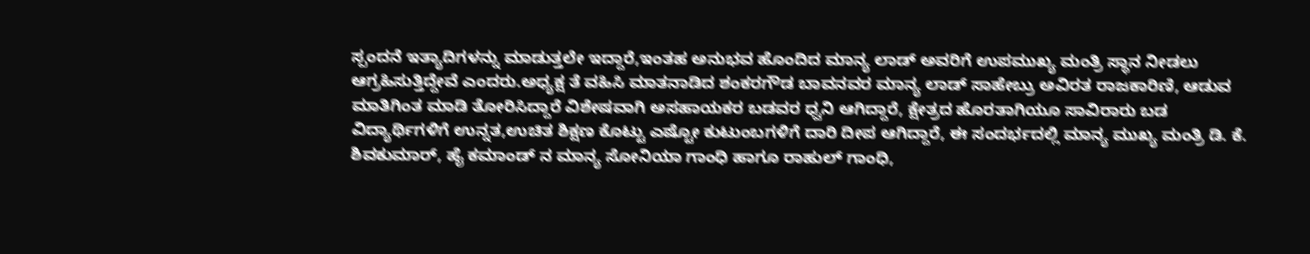ಸ್ಪಂದನೆ ಇತ್ಯಾದಿಗಳನ್ನು ಮಾಡುತ್ತಲೇ ಇದ್ದಾರೆ,ಇಂತಹ ಅನುಭವ ಹೊಂದಿದ ಮಾನ್ಯ ಲಾಡ್ ಅವರಿಗೆ ಉಪಮುಖ್ಯ ಮಂತ್ರಿ ಸ್ಥಾನ ನೀಡಲು ಆಗ್ರಹಿಸುತ್ತಿದ್ದೇವೆ ಎಂದರು.ಅಧ್ಯಕ್ಷ ತೆ ವಹಿಸಿ ಮಾತನಾಡಿದ ಶಂಕರಗೌಡ ಬಾವನವರ ಮಾನ್ಯ ಲಾಡ್ ಸಾಹೇಬ್ರು ಅವಿರತ ರಾಜಕಾರಿಣಿ, ಆಡುವ ಮಾತಿಗಿಂತ ಮಾಡಿ ತೋರಿಸಿದ್ದಾರೆ ವಿಶೇಷವಾಗಿ ಅಸಹಾಯಕರ ಬಡವರ ಧ್ವನಿ ಆಗಿದ್ದಾರೆ, ಕ್ಷೇತ್ರದ ಹೊರತಾಗಿಯೂ ಸಾವಿರಾರು ಬಡ ವಿದ್ಯಾರ್ಥಿಗಳಿಗೆ ಉನ್ನತ,ಉಚಿತ ಶಿಕ್ಷಣ ಕೊಟ್ಟು ಎಷ್ಟೋ ಕುಟುಂಬಗಳಿಗೆ ದಾರಿ ದೀಪ ಆಗಿದ್ದಾರೆ, ಈ ಸಂದರ್ಭದಲ್ಲಿ ಮಾನ್ಯ ಮುಖ್ಯ ಮಂತ್ರಿ ಡಿ. ಕೆ. ಶಿವಕುಮಾರ್, ಹೈ ಕಮಾಂಡ್ ನ ಮಾನ್ಯ ಸೋನಿಯಾ ಗಾಂಧಿ ಹಾಗೂ ರಾಹುಲ್ ಗಾಂಧಿ,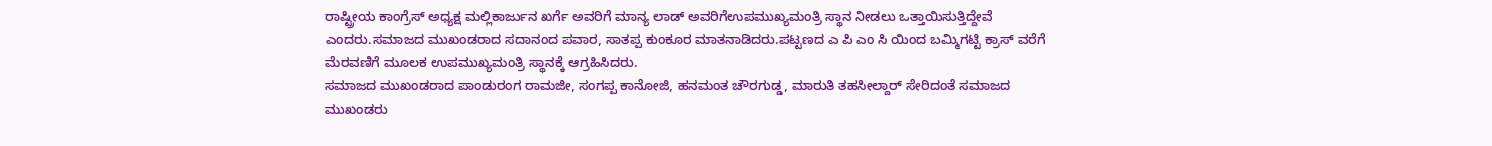ರಾಷ್ಟ್ರೀಯ ಕಾಂಗ್ರೆಸ್ ಅಧ್ಯಕ್ಷ ಮಲ್ಲಿಕಾರ್ಜುನ ಖರ್ಗೆ ಅವರಿಗೆ ಮಾನ್ಯ ಲಾಡ್ ಅವರಿಗೆಉಪಮುಖ್ಯಮಂತ್ರಿ ಸ್ಥಾನ ನೀಡಲು ಒತ್ತಾಯಿಸುತ್ತಿದ್ದೇವೆ ಎಂದರು.ಸಮಾಜದ ಮುಖಂಡರಾದ ಸದಾನಂದ ಪವಾರ, ಸಾತಪ್ಪ ಕುಂಕೂರ ಮಾತನಾಡಿದರು.ಪಟ್ಟಣದ ಎ ಪಿ ಎಂ ಸಿ ಯಿಂದ ಬಮ್ಮಿಗಟ್ಟಿ ಕ್ರಾಸ್ ವರೆಗೆ ಮೆರವಣಿಗೆ ಮೂಲಕ ಉಪಮುಖ್ಯಮಂತ್ರಿ ಸ್ಥಾನಕ್ಕೆ ಆಗ್ರಹಿಸಿದರು.
ಸಮಾಜದ ಮುಖಂಡರಾದ ಪಾಂಡುರಂಗ ರಾಮಜೀ, ಸಂಗಪ್ಪ ಕಾನೋಜಿ, ಹನಮಂತ ಚೌರಗುಡ್ಡ, ಮಾರುತಿ ತಹಸೀಲ್ದಾರ್ ಸೇರಿದಂತೆ ಸಮಾಜದ ಮುಖಂಡರು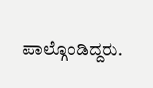ಪಾಲ್ಗೊಂಡಿದ್ದರು.